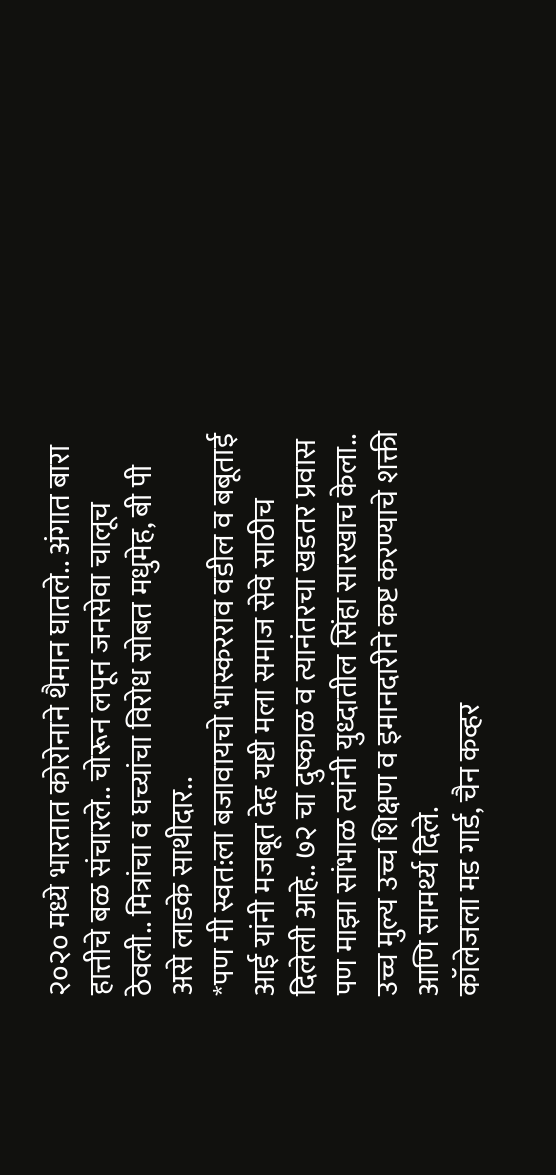२०२० मध्ये भारतात कोरोनाने थैमान घातले.. अंगात बारा हात्तीचे बळ संचारले.. चोरून लपून जनसेवा चालूच ठेवली.. मित्रांचा व घच्यांचा विरोध सोबत मधुमेह, बी पी असे लाडके साथीदार..
*पण मी स्वत:ला बजावायचो भास्करराव वडील व बबूताई आई यांनी मजबूत देह यष्टी मला समाज सेवे साठीच दिलेली आहे.. ७२ चा दुष्काळ व त्यानंतरचा खडतर प्रवास पण माझा सांभाळ त्यांनी युध्दातील सिंहा सारखाच केला.. उच्च मुल्य उच्च शिक्षण व इमानदारीने कष्ट करण्याचे शक्ती आणि सामर्थ्य दिले.
कॉलेजला मड गार्ड, चैन कव्हर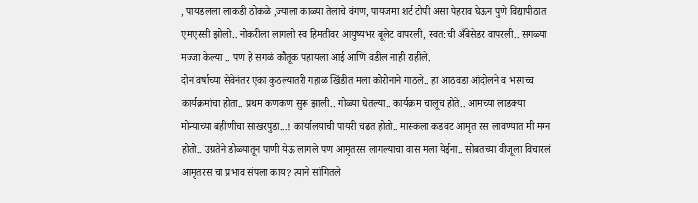, पायडलला लाकडी ठोकळे ,ज्याला काळ्या तेलाचे वंगण, पायजमा शर्ट टोपी असा पेहराव घेऊन पुणे विद्यापीठात एमएस्सी झोलो.. नोकरीला लागलो स्व हिमतीवर आयुष्यभर बूलेट वापरली, स्वत:ची अँबेसेडर वापरली.. सगळ्या मज्जा केल्या .. पण हे सगळं कौतूक पहायला आई आणि वडील नाही राहीले.
दोन वर्षाच्या सेवेनंतर एका कुठल्यातरी गहाळ खिंडीत मला कोरोनाने गाठले.. हा आठवडा आंदोलने व भरगच्च कार्यक्रमांचा होता.. प्रथम कणकण सुरू झाली.. गोळ्या घेतल्या.. कार्यक्रम चालूच होते.. आमच्या लाडक्या मोन्याच्या बहीणीचा साखरपुडा...! कार्यालयाची पायरी चढत होतो.. मास्कला कडवट आमृत रस लावण्यात मी मग्न होतो.. उग्रतेने डोळ्यातून पाणी येऊ लागले पण आमृतरस लागल्याचा वास मला येईना.. सोबतच्या वीजूला विचारलं आमृतरस चा प्रभाव संपला काय? त्याने सांगितले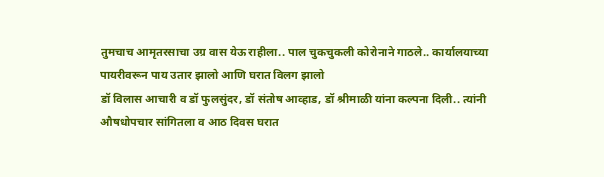तुमचाच आमृतरसाचा उग्र वास येऊ राहीला.. पाल चुकचुकली कोरोनाने गाठले.. कार्यालयाच्या पायरीवरून पाय उतार झालो आणि घरात विलग झालो
डॉ विलास आचारी व डॉ फुलसुंदर, डॉ संतोष आव्हाड, डॉ श्रीमाळी यांना कल्पना दिली.. त्यांनी औषधोपचार सांगितला व आठ दिवस घरात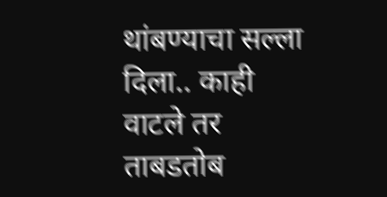थांबण्याचा सल्ला दिला.. काही वाटले तर ताबडतोब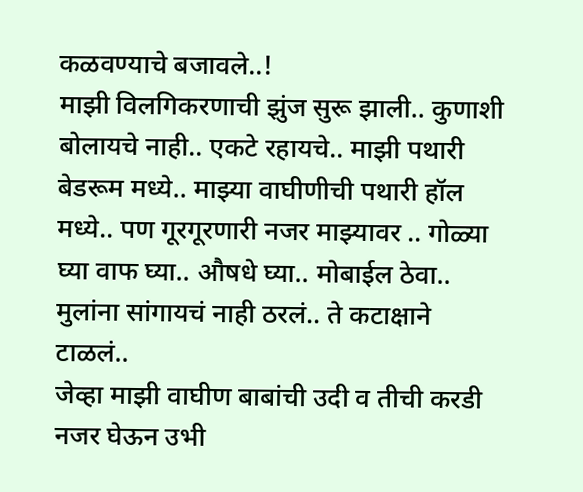कळवण्याचे बजावले..!
माझी विलगिकरणाची झुंज सुरू झाली.. कुणाशी बोलायचे नाही.. एकटे रहायचे.. माझी पथारी बेडरूम मध्ये.. माझ्या वाघीणीची पथारी हॉल मध्ये.. पण गूरगूरणारी नजर माझ्यावर .. गोळ्या घ्या वाफ घ्या.. औषधे घ्या.. मोबाईल ठेवा.. मुलांना सांगायचं नाही ठरलं.. ते कटाक्षाने टाळलं..
जेव्हा माझी वाघीण बाबांची उदी व तीची करडी नजर घेऊन उभी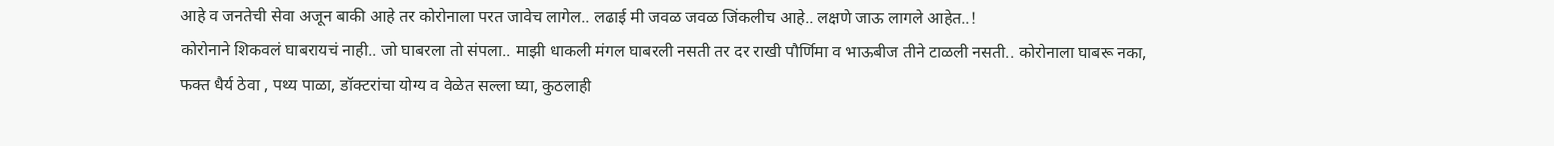आहे व जनतेची सेवा अजून बाकी आहे तर कोरोनाला परत जावेच लागेल.. लढाई मी जवळ जवळ जिंकलीच आहे.. लक्षणे जाऊ लागले आहेत..!
कोरोनाने शिकवलं घाबरायचं नाही.. जो घाबरला तो संपला.. माझी धाकली मंगल घाबरली नसती तर दर राखी पौर्णिमा व भाऊबीज तीने टाळली नसती.. कोरोनाला घाबरू नका, फक्त धैर्य ठेवा , पथ्य पाळा, डॉक्टरांचा योग्य व वेळेत सल्ला घ्या, कुठलाही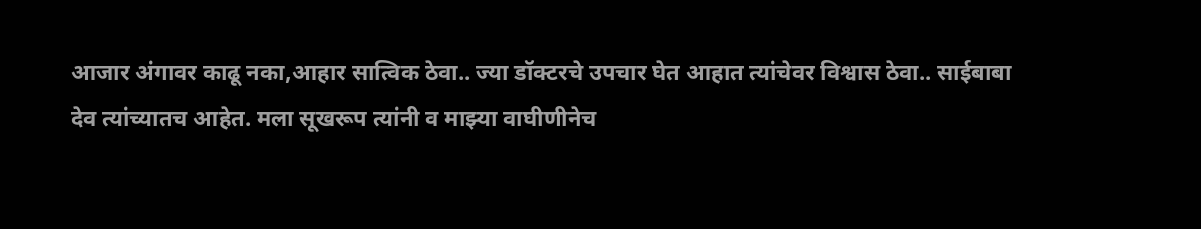आजार अंगावर काढू नका,आहार सात्विक ठेवा.. ज्या डॉक्टरचे उपचार घेत आहात त्यांचेवर विश्वास ठेवा.. साईबाबा देव त्यांच्यातच आहेत. मला सूखरूप त्यांनी व माझ्या वाघीणीनेच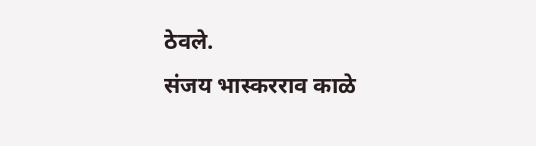ठेवले.
संजय भास्करराव काळे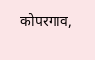कोपरगाव,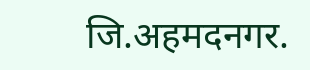जि.अहमदनगर.